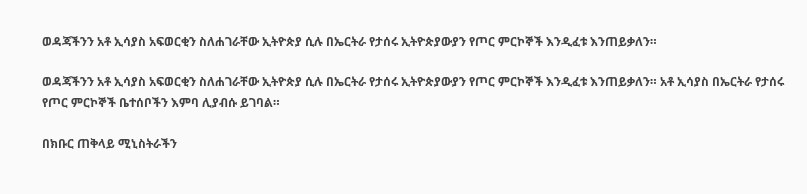ወዳጃችንን አቶ ኢሳያስ አፍወርቂን ስለሐገራቸው ኢትዮጵያ ሲሉ በኤርትራ የታሰሩ ኢትዮጵያውያን የጦር ምርኮኞች እንዲፈቱ እንጠይቃለን።

ወዳጃችንን አቶ ኢሳያስ አፍወርቂን ስለሐገራቸው ኢትዮጵያ ሲሉ በኤርትራ የታሰሩ ኢትዮጵያውያን የጦር ምርኮኞች እንዲፈቱ እንጠይቃለን። አቶ ኢሳያስ በኤርትራ የታሰሩ የጦር ምርኮኞች ቤተሰቦችን እምባ ሊያብሱ ይገባል።

በክቡር ጠቅላይ ሚኒስትራችን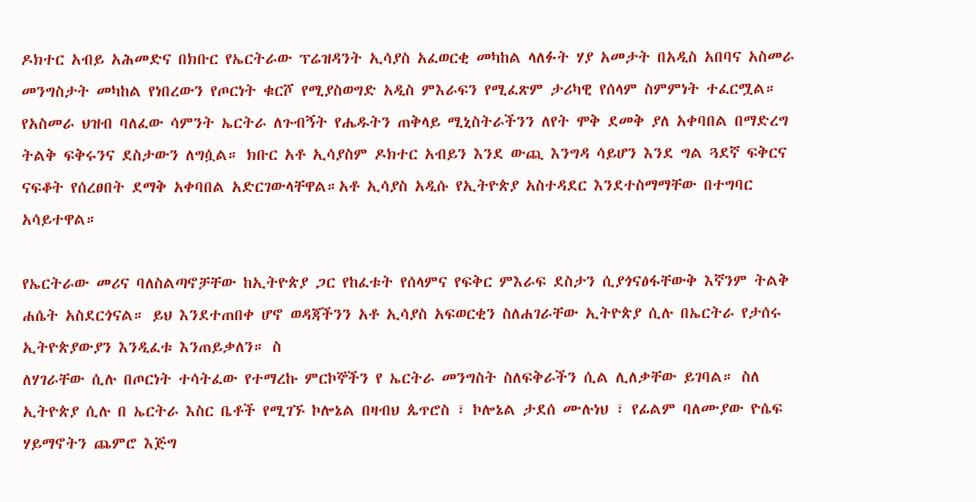ዶክተር አብይ አሕመድና በክቡር የኤርትራው ፕሬዝዳንት ኢሳያስ አፈወርቂ መካከል ላለፉት ሃያ አመታት በአዲስ አበባና አስመራ መንግስታት መካከል የነበረውን የጦርነት ቁርሾ የሚያስወግድ አዲስ ምእራፍን የሚፈጽም ታሪካዊ የሰላም ስምምነት ተፈርሟል። የአስመራ ህዝብ ባለፈው ሳምንት ኤርትራ ለጉብኝት የሔዱትን ጠቅላይ ሚኒስትራችንን ለየት ሞቅ ደመቅ ያለ አቀባበል በማድረግ ትልቅ ፍቅሩንና ደስታውን ለግሷል። ክቡር አቶ ኢሳያስም ዶክተር አብይን እንደ ውጪ እንግዳ ሳይሆን እንደ ግል ጓደኛ ፍቅርና ናፍቆት የሰረፀበት ደማቅ አቀባበል አድርገውላቸዋል።አቶ ኢሳያስ አዲሱ የኢትዮጵያ አስተዳደር እንደተስማማቸው በተግባር አሳይተዋል።

የኤርትራው መሪና ባለስልጣኖቻቸው ከኢትዮጵያ ጋር የከፈቱት የሰላምና የፍቅር ምእራፍ ደስታን ሲያጎናፅፋቸውቅ እኛንም ትልቅ ሐሴት አስደርጎናል። ይህ እንደተጠበቀ ሆኖ ወዳጃችንን አቶ ኢሳያስ አፍወርቂን ስለሐገራቸው ኢትዮጵያ ሲሉ በኤርትራ የታሰሩ ኢትዮጵያውያን እንዲፈቱ እንጠይቃለን። ስ
ለሃገራቸው ሲሉ በጦርነት ተሳትፈው የተማረኩ ምርኮኞችን የ ኤርትራ መንግስት ስለፍቅራችን ሲል ሊለቃቸው ይገባል። ስለ ኢትዮጵያ ሲሉ በ ኤርትራ እስር ቤቶች የሚገኙ ኮሎኔል በዛብህ ጴጥሮስ ፣ ኮሎኔል ታደሰ ሙሉነህ ፣ የፊልም ባለሙያው ዮሴፍ ሃይማኖትን ጨምሮ እጅግ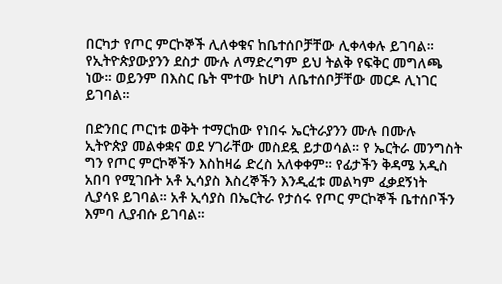በርካታ የጦር ምርኮኞች ሊለቀቁና ከቤተሰቦቻቸው ሊቀላቀሉ ይገባል። የኢትዮጵያውያንን ደስታ ሙሉ ለማድረግም ይህ ትልቅ የፍቅር መግለጫ ነው። ወይንም በእስር ቤት ሞተው ከሆነ ለቤተሰቦቻቸው መርዶ ሊነገር ይገባል።

በድንበር ጦርነቱ ወቅት ተማርከው የነበሩ ኤርትራያንን ሙሉ በሙሉ ኢትዮጵያ መልቀቋና ወደ ሃገራቸው መስደዷ ይታወሳል። የ ኤርትራ መንግስት ግን የጦር ምርኮኞችን እስከዛሬ ድረስ አለቀቀም። የፊታችን ቅዳሜ አዲስ አበባ የሚገቡት አቶ ኢሳያስ እስረኞችን እንዲፈቱ መልካም ፈቃደኝነት ሊያሳዩ ይገባል። አቶ ኢሳያስ በኤርትራ የታሰሩ የጦር ምርኮኞች ቤተሰቦችን እምባ ሊያብሱ ይገባል።